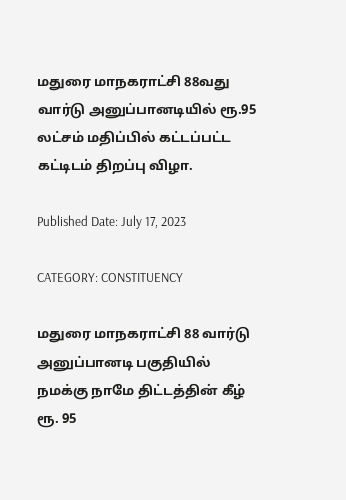மதுரை மாநகராட்சி 88வது வார்டு அனுப்பானடியில் ரூ.95 லட்சம் மதிப்பில் கட்டப்பட்ட கட்டிடம் திறப்பு விழா.

Published Date: July 17, 2023

CATEGORY: CONSTITUENCY

மதுரை மாநகராட்சி 88 வார்டு அனுப்பானடி பகுதியில் நமக்கு நாமே திட்டத்தின் கீழ் ரூ. 95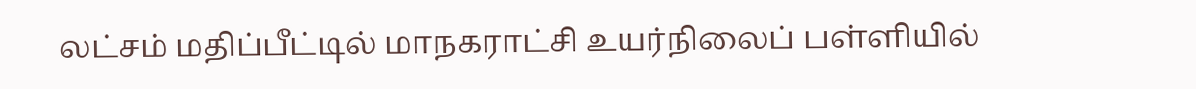லட்சம் மதிப்பீட்டில் மாநகராட்சி உயர்நிலைப் பள்ளியில்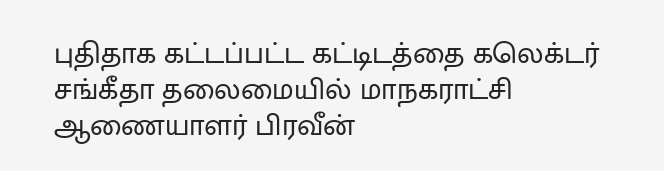புதிதாக கட்டப்பட்ட கட்டிடத்தை கலெக்டர் சங்கீதா தலைமையில் மாநகராட்சி ஆணையாளர் பிரவீன்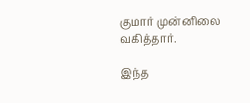குமார் முன்னிலை வகித்தார்.

இந்த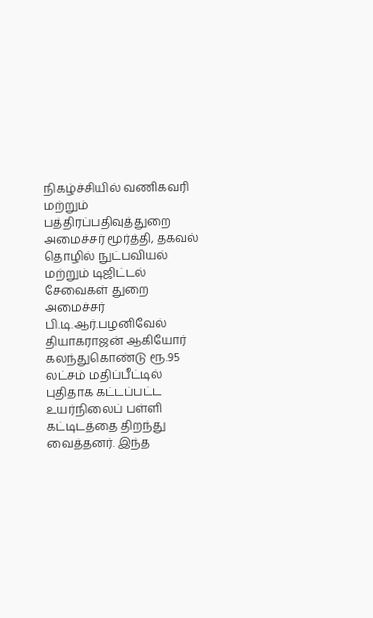நிகழ்ச்சியில் வணிகவரி மற்றும் பத்திரப்பதிவுத்துறை அமைச்சர் மூர்த்தி, தகவல் தொழில் நுட்பவியல் மற்றும் டிஜிட்டல் சேவைகள் துறை அமைச்சர் பி.டி.ஆர்.பழனிவேல் தியாகராஜன் ஆகியோர் கலந்துகொண்டு ரூ.95 லட்சம் மதிப்பீட்டில் புதிதாக கட்டப்பட்ட உயர்நிலைப் பள்ளி கட்டிடத்தை திறந்து வைத்தனர். இந்த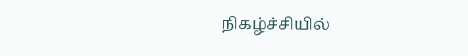நிகழ்ச்சியில்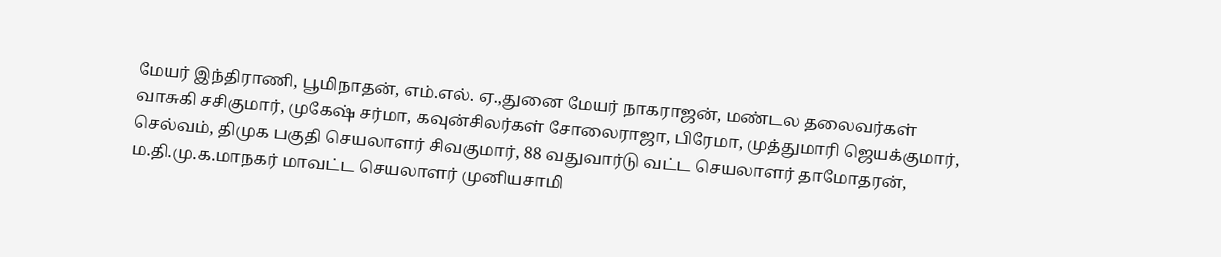மேயர் இந்திராணி, பூமிநாதன், எம்.எல். ஏ.,துனை மேயர் நாகராஜன், மண்டல தலைவர்கள் வாசுகி சசிகுமார், முகேஷ் சர்மா, கவுன்சிலர்கள் சோலைராஜா, பிரேமா, முத்துமாரி ஜெயக்குமார், செல்வம், திமுக பகுதி செயலாளர் சிவகுமார், 88 வதுவார்டு வட்ட செயலாளர் தாமோதரன், ம.தி.மு.க.மாநகர் மாவட்ட செயலாளர் முனியசாமி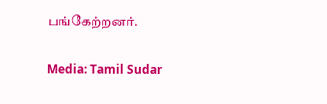பங்கேற்றனர்.

Media: Tamil Sudar